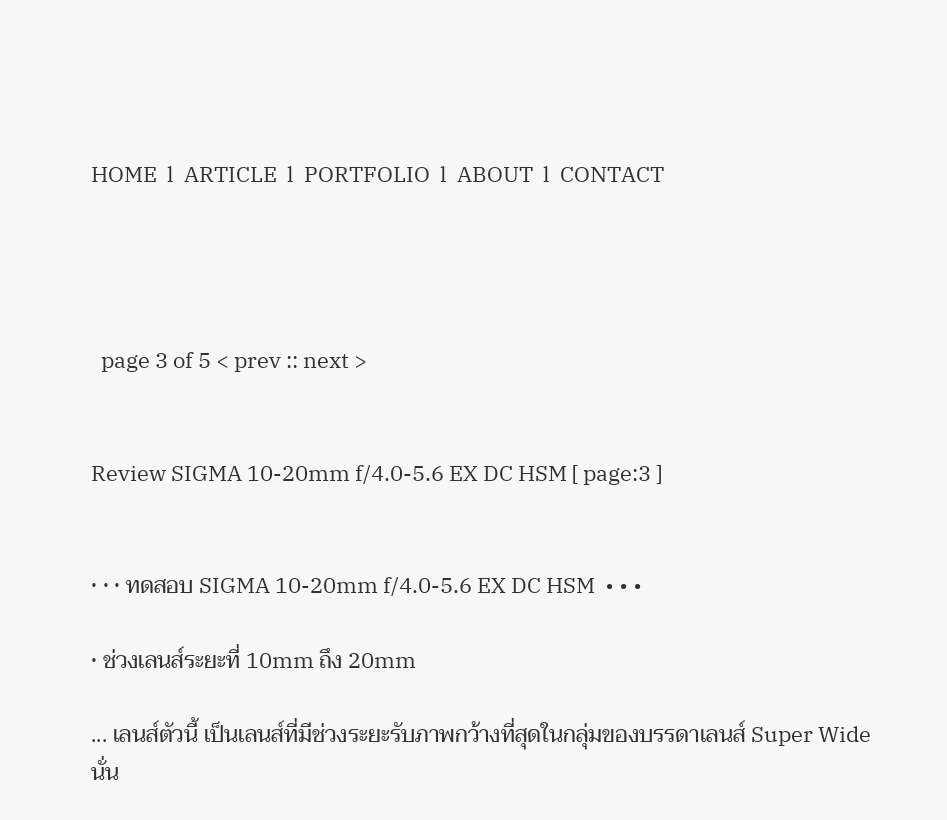HOME  l  ARTICLE  l  PORTFOLIO  l  ABOUT  l  CONTACT




  page 3 of 5 < prev :: next >


Review SIGMA 10-20mm f/4.0-5.6 EX DC HSM [ page:3 ]


• • • ทดสอบ SIGMA 10-20mm f/4.0-5.6 EX DC HSM  • • •

• ช่วงเลนส์ระยะที่ 10mm ถึง 20mm

... เลนส์ตัวนี้ เป็นเลนส์ที่มีช่วงระยะรับภาพกว้างที่สุดในกลุ่มของบรรดาเลนส์ Super Wide
นั่น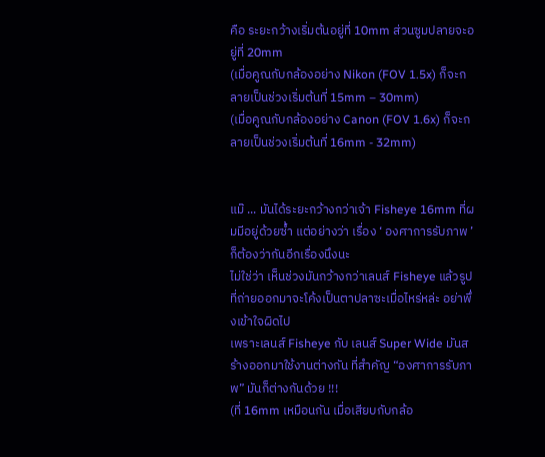คือ ระยะกว้างเริ่มต้นอยู่ที่ 10mm ส่วนซูมปลายจะอยู่ที่ 20mm
(เมื่อคูณกับกล้องอย่าง Nikon (FOV 1.5x) ก็จะกลายเป็นช่วงเริ่มต้นที่ 15mm – 30mm)
(เมื่อคูณกับกล้องอย่าง Canon (FOV 1.6x) ก็จะกลายเป็นช่วงเริ่มต้นที่ 16mm - 32mm)


แม๊ ... มันได้ระยะกว้างกว่าเจ้า Fisheye 16mm ที่ผมมีอยู่ด้วยซ้ำ แต่อย่างว่า เรื่อง ‘ องศาการรับภาพ ’ ก็ต้องว่ากันอีกเรื่องนึงนะ
ไม่ใช่ว่า เห็นช่วงมันกว้างกว่าเลนส์ Fisheye แล้วรูปที่ถ่ายออกมาจะโค้งเป็นตาปลาซะเมื่อไหร่หล่ะ อย่าพึ่งเข้าใจผิดไป
เพราะเลนส์ Fisheye กับ เลนส์ Super Wide มันสร้างออกมาใช้งานต่างกัน ที่สำคัญ “องศาการรับภาพ” มันก็ต่างกันด้วย !!!
(ที่ 16mm เหมือนกัน เมื่อเสียบกับกล้อ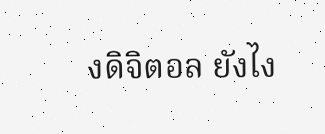งดิจิตอล ยังไง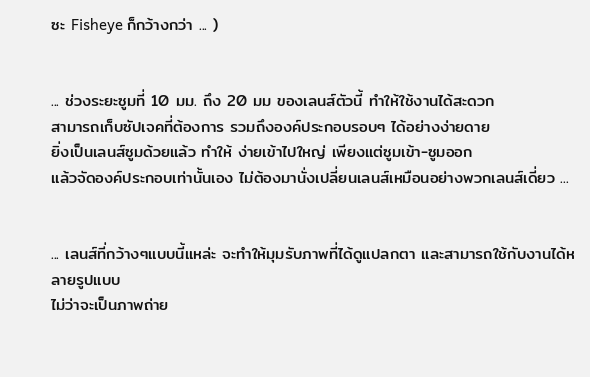ซะ Fisheye ก็กว้างกว่า ... )


... ช่วงระยะซูมที่ 10 มม. ถึง 20 มม ของเลนส์ตัวนี้ ทำให้ใช้งานได้สะดวก
สามารถเก็บซัปเจคที่ต้องการ รวมถึงองค์ประกอบรอบๆ ได้อย่างง่ายดาย
ยิ่งเป็นเลนส์ซูมด้วยแล้ว ทำให้ ง่ายเข้าไปใหญ่ เพียงแต่ซูมเข้า-ซูมออก
แล้วจัดองค์ประกอบเท่านั้นเอง ไม่ต้องมานั่งเปลี่ยนเลนส์เหมือนอย่างพวกเลนส์เดี่ยว ...


... เลนส์ที่กว้างๆแบบนี้แหล่ะ จะทำให้มุมรับภาพที่ได้ดูแปลกตา และสามารถใช้กับงานได้หลายรูปแบบ
ไม่ว่าจะเป็นภาพถ่าย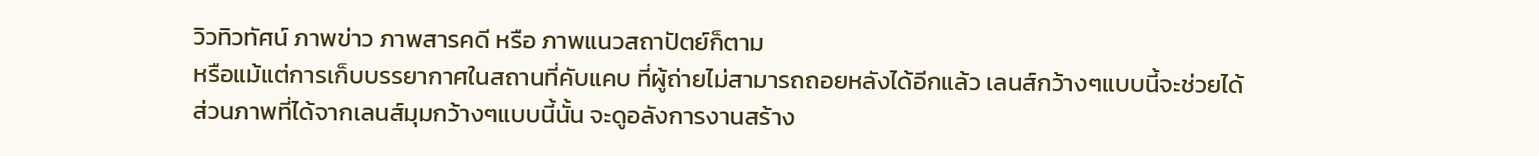วิวทิวทัศน์ ภาพข่าว ภาพสารคดี หรือ ภาพแนวสถาปัตย์ก็ตาม
หรือแม้แต่การเก็บบรรยากาศในสถานที่คับแคบ ที่ผู้ถ่ายไม่สามารถถอยหลังได้อีกแล้ว เลนส์กว้างๆแบบนี้จะช่วยได้
ส่วนภาพที่ได้จากเลนส์มุมกว้างๆแบบนี้นั้น จะดูอลังการงานสร้าง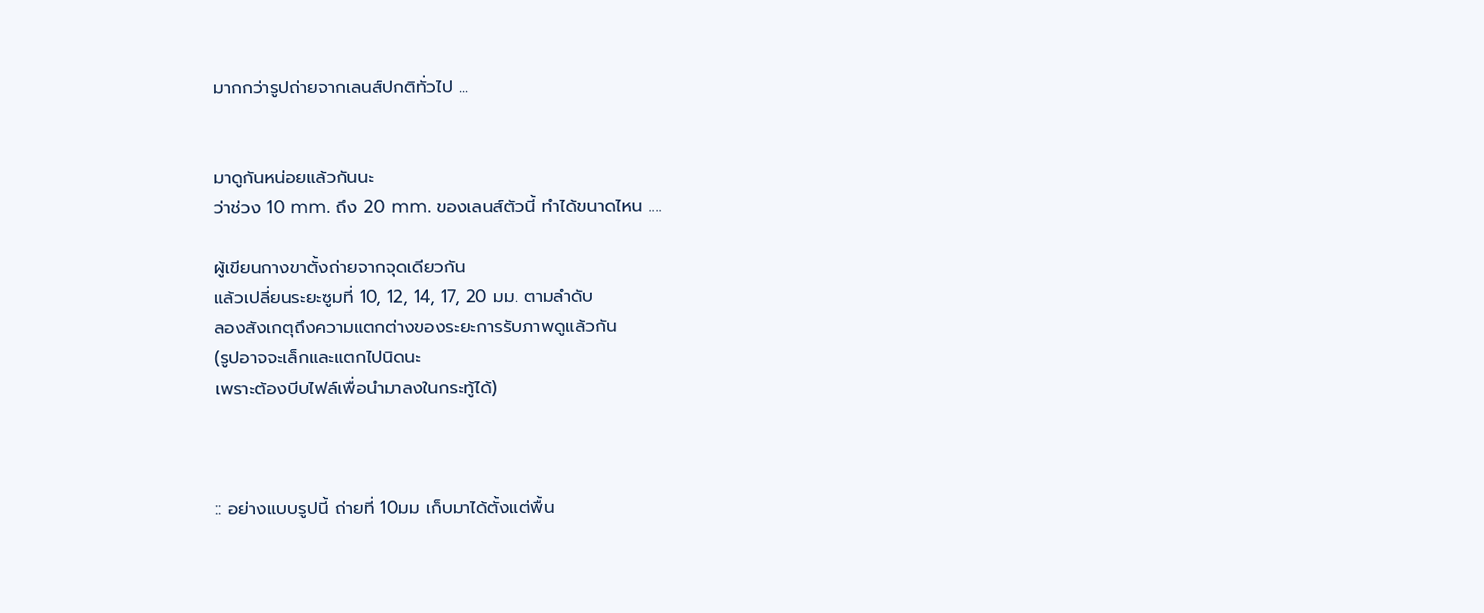มากกว่ารูปถ่ายจากเลนส์ปกติทั่วไป ...


มาดูกันหน่อยแล้วกันนะ
ว่าช่วง 10 mm. ถึง 20 mm. ของเลนส์ตัวนี้ ทำได้ขนาดไหน ....

ผู้เขียนกางขาตั้งถ่ายจากจุดเดียวกัน
แล้วเปลี่ยนระยะซูมที่ 10, 12, 14, 17, 20 มม. ตามลำดับ
ลองสังเกตุถึงความแตกต่างของระยะการรับภาพดูแล้วกัน
(รูปอาจจะเล็กและแตกไปนิดนะ
เพราะต้องบีบไฟล์เพื่อนำมาลงในกระทู้ได้)



:: อย่างแบบรูปนี้ ถ่ายที่ 10มม เก็บมาได้ตั้งแต่พื้น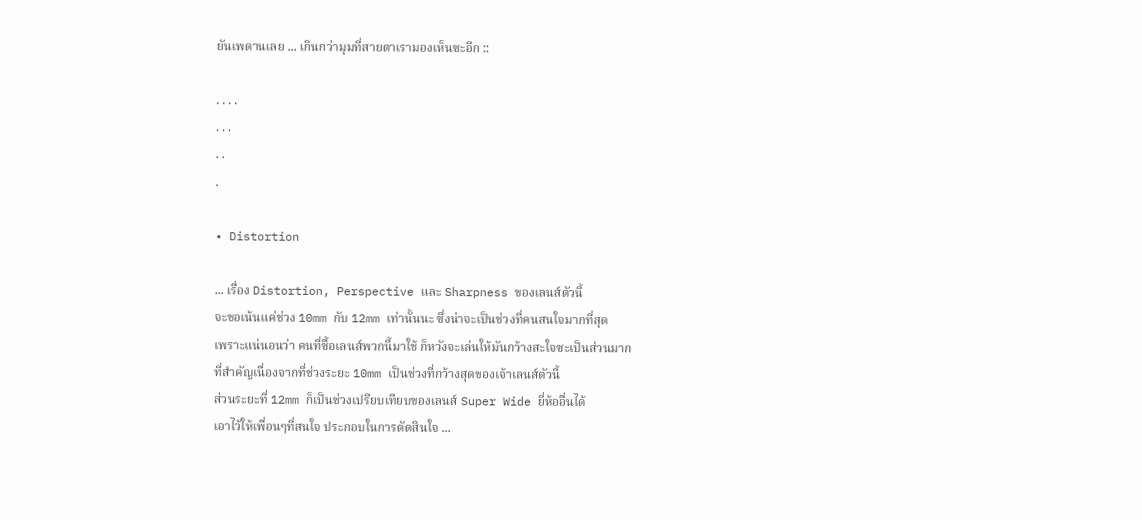ยันเพดานเลย ... เกินกว่ามุมที่สายตาเรามองเห็นซะอีก ::

. . . .
. . .
. .
.

• Distortion

... เรื่อง Distortion, Perspective และ Sharpness ของเลนส์ตัวนี้
จะขอเน้นแค่ช่วง 10mm กับ 12mm เท่านั้นนะ ซึ่งน่าจะเป็นช่วงที่คนสนใจมากที่สุด
เพราะแน่นอนว่า คนที่ซื้อเลนส์พวกนี้มาใช้ ก็หวังจะเล่นให้มันกว้างสะใจซะเป็นส่วนมาก
ที่สำคัญเนื่องจากที่ช่วงระยะ 10mm เป็นช่วงที่กว้างสุดของเจ้าเลนส์ตัวนี้
ส่วนระยะที่ 12mm ก็เป็นช่วงเปรียบเทียบของเลนส์ Super Wide ยี่ห้ออื่นได้
เอาไว้ให้เพื่อนๆที่สนใจ ประกอบในการตัดสินใจ ...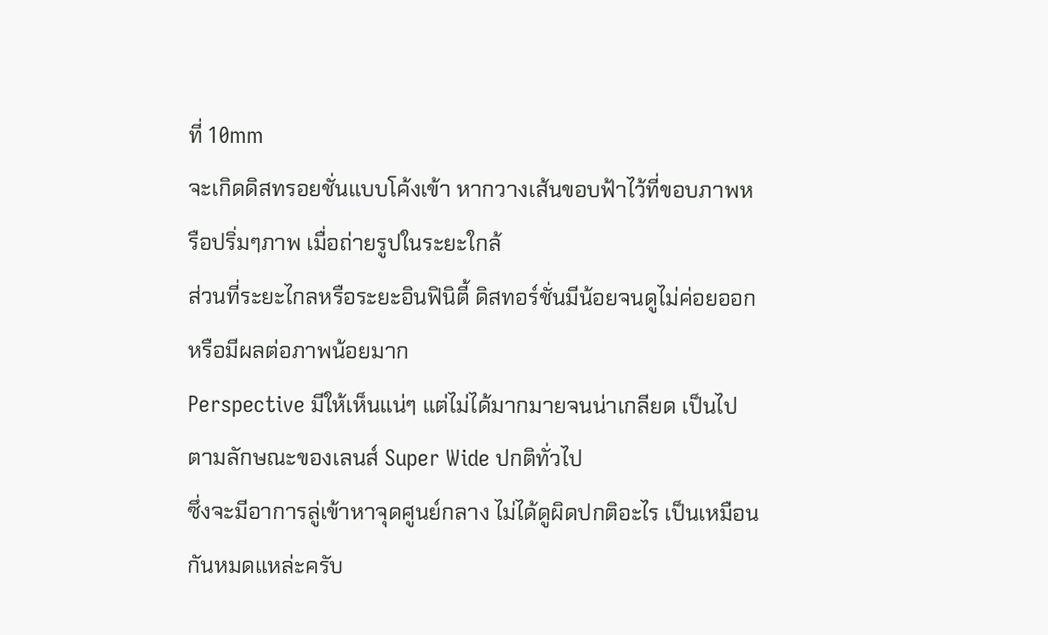ที่ 10mm
จะเกิดดิสทรอยชั่นแบบโค้งเข้า หากวางเส้นขอบฟ้าไว้ที่ขอบภาพหรือปริ่มๆภาพ เมื่อถ่ายรูปในระยะใกล้
ส่วนที่ระยะไกลหรือระยะอินฟินิตี้ ดิสทอร์ชั่นมีน้อยจนดูไม่ค่อยออกหรือมีผลต่อภาพน้อยมาก
Perspective มีให้เห็นแน่ๆ แต่ไม่ได้มากมายจนน่าเกลียด เป็นไปตามลักษณะของเลนส์ Super Wide ปกติทั่วไป
ซึ่งจะมีอาการลู่เข้าหาจุดศูนย์กลาง ไม่ได้ดูผิดปกติอะไร เป็นเหมือนกันหมดแหล่ะครับ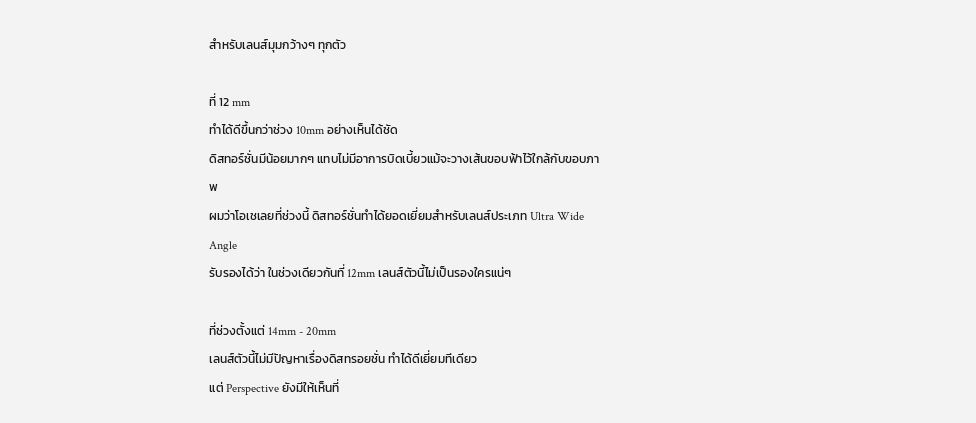สำหรับเลนส์มุมกว้างๆ ทุกตัว

ที่ 12 mm
ทำได้ดีขึ้นกว่าช่วง 10mm อย่างเห็นได้ชัด
ดิสทอร์ชั่นมีน้อยมากๆ แทบไม่มีอาการบิดเบี้ยวแม้จะวางเส้นขอบฟ้าไว้ใกล้กับขอบภาพ
ผมว่าโอเชเลยที่ช่วงนี้ ดิสทอร์ชั่นทำได้ยอดเยี่ยมสำหรับเลนส์ประเภท Ultra Wide Angle
รับรองได้ว่า ในช่วงเดียวกันที่ 12mm เลนส์ตัวนี้ไม่เป็นรองใครแน่ๆ

ที่ช่วงตั้งแต่ 14mm - 20mm
เลนส์ตัวนี้ไม่มีปัญหาเรื่องดิสทรอยชั่น ทำได้ดีเยี่ยมทีเดียว
แต่ Perspective ยังมีให้เห็นที่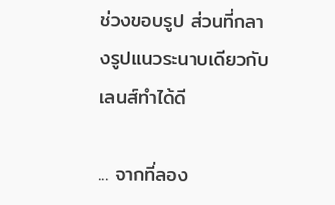ช่วงขอบรูป ส่วนที่กลางรูปแนวระนาบเดียวกับเลนส์ทำได้ดี

... จากที่ลอง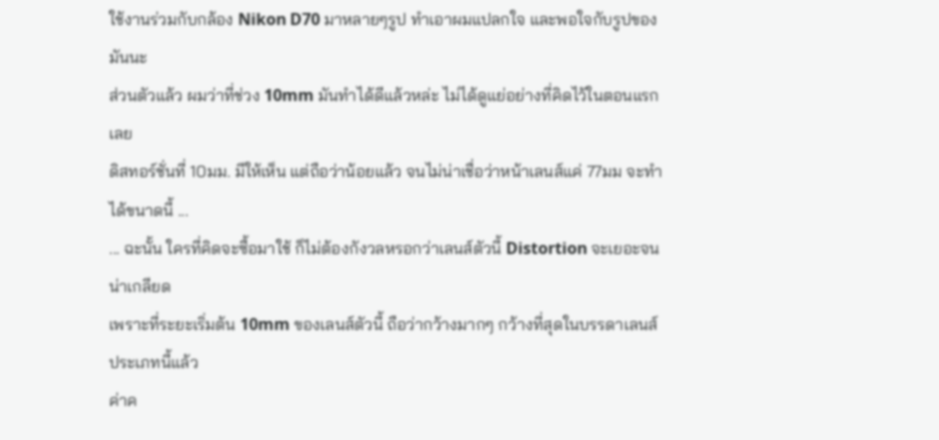ใช้งานร่วมกับกล้อง Nikon D70 มาหลายๆรูป ทำเอาผมแปลกใจ และพอใจกับรูปของมันนะ
ส่วนตัวแล้ว ผมว่าที่ช่วง 10mm มันทำได้ดีแล้วหล่ะ ไม่ได้ดูแย่อย่างที่คิดไว้ในตอนแรกเลย
ดิสทอร์ชั่นที่ 10มม. มีให้เห็น แต่ถือว่าน้อยแล้ว จนไม่น่าเชื่อว่าหน้าเลนส์แค่ 77มม จะทำได้ขนาดนี้ ...
... ฉะนั้น ใครที่คิดจะซื้อมาใช้ ก็ไม่ต้องกังวลหรอกว่าเลนส์ตัวนี้ Distortion จะเยอะจนน่าเกลียด
เพราะที่ระยะเริ่มต้น 10mm ของเลนส์ตัวนี้ ถือว่ากว้างมากๆ กว้างที่สุดในบรรดาเลนส์ประเภทนี้แล้ว
ค่าค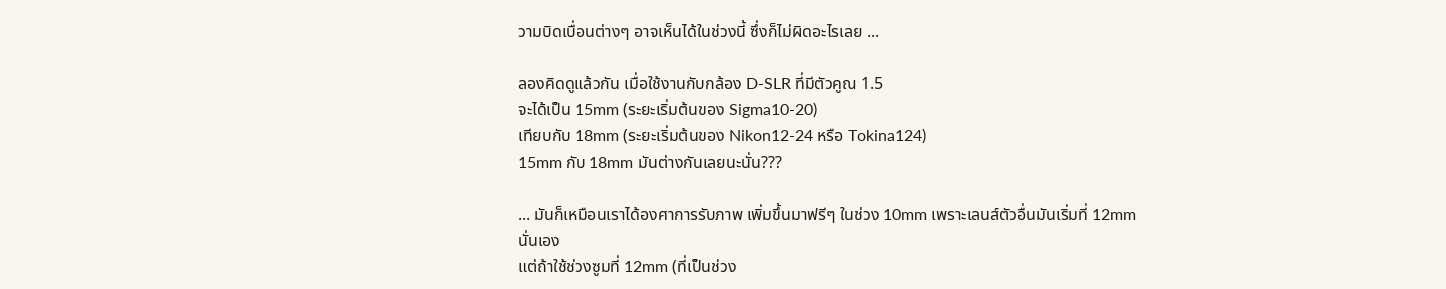วามบิดเบื่อนต่างๆ อาจเห็นได้ในช่วงนี้ ซึ่งก็ไม่ผิดอะไรเลย ...

ลองคิดดูแล้วกัน เมื่อใช้งานกับกล้อง D-SLR ที่มีตัวคูณ 1.5
จะได้เป็น 15mm (ระยะเริ่มต้นของ Sigma10-20)
เทียบกับ 18mm (ระยะเริ่มต้นของ Nikon12-24 หรือ Tokina124)
15mm กับ 18mm มันต่างกันเลยนะนั่น???

... มันก็เหมือนเราได้องศาการรับภาพ เพิ่มขึ้นมาฟรีๆ ในช่วง 10mm เพราะเลนส์ตัวอื่นมันเริ่มที่ 12mm นั่นเอง
แต่ถ้าใช้ช่วงซูมที่ 12mm (ที่เป็นช่วง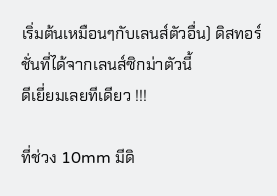เริ่มต้นเหมือนๆกับเลนส์ตัวอื่น) ดิสทอร์ชั่นที่ได้จากเลนส์ซิกม่าตัวนี้
ดีเยี่ยมเลยทีเดียว !!!

ที่ช่วง 10mm มีดิ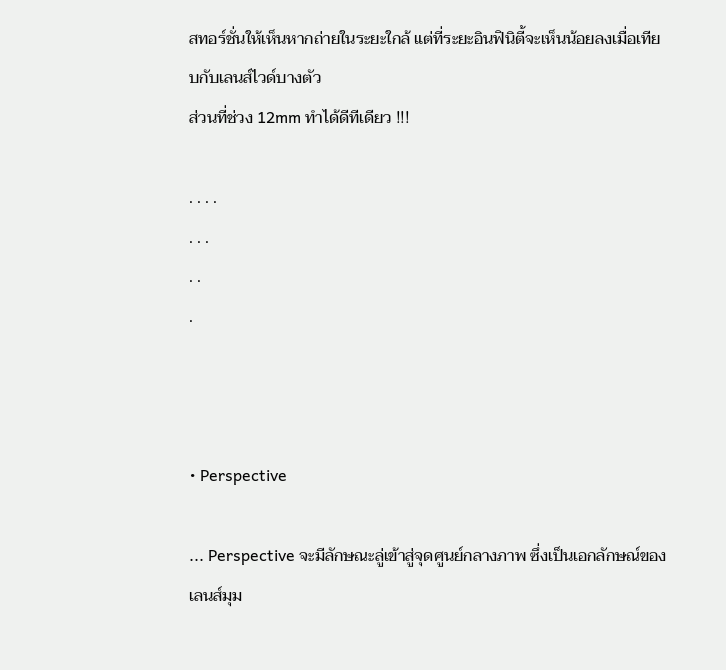สทอร์ชั่นให้เห็นหากถ่ายในระยะใกล้ แต่ที่ระยะอินฟินิตี้จะเห็นน้อยลงเมื่อเทียบกับเลนส์ไวด์บางตัว
ส่วนที่ช่วง 12mm ทำได้ดีทีเดียว !!!

. . . .
. . .
. .
.



• Perspective

... Perspective จะมีลักษณะลู่เข้าสู่จุดศูนย์กลางภาพ ซึ่งเป็นเอกลักษณ์ของเลนส์มุม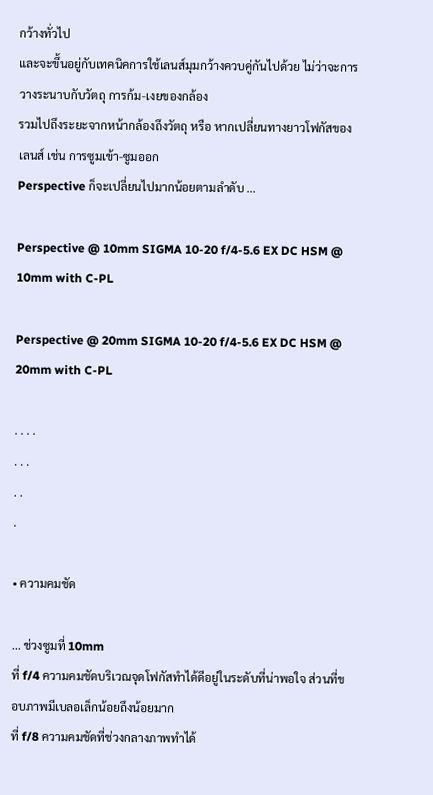กว้างทั่วไป
และจะขึ้นอยู่กับเทคนิคการใช้เลนส์มุมกว้างควบคู่กันไปด้วย ไม่ว่าจะการวางระนาบกับวัตถุ การก้ม-เงยของกล้อง
รวมไปถึงระยะจากหน้ากล้องถึงวัตถุ หรือ หากเปลี่ยนทางยาวโฟกัสของเลนส์ เช่น การซูมเข้า-ซูมออก
Perspective ก็จะเปลี่ยนไปมากน้อยตามลำดับ ...

Perspective @ 10mm SIGMA 10-20 f/4-5.6 EX DC HSM @ 10mm with C-PL

Perspective @ 20mm SIGMA 10-20 f/4-5.6 EX DC HSM @ 20mm with C-PL

. . . .
. . .
. .
.

• ความคมชัด

... ช่วงซูมที่ 10mm
ที่ f/4 ความคมชัดบริเวณจุดโฟกัสทำได้ดีอยู่ในระดับที่น่าพอใจ ส่วนที่ขอบภาพมีเบลอเล็กน้อยถึงน้อยมาก
ที่ f/8 ความคมชัดที่ช่วงกลางภาพทำได้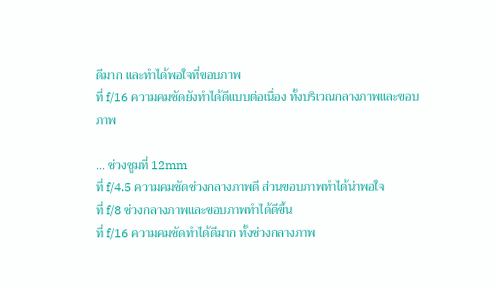ดีมาก และทำได้พอใจที่ขอบภาพ
ที่ f/16 ความคมชัดยังทำได้ดีแบบต่อเนื่อง ทั้งบริเวณกลางภาพและขอบภาพ

... ช่วงซูมที่ 12mm
ที่ f/4.5 ความคมชัดช่วงกลางภาพดี ส่วนขอบภาพทำได้น่าพอใจ
ที่ f/8 ช่วงกลางภาพและขอบภาพทำได้ดีขึ้น
ที่ f/16 ความคมชัดทำได้ดีมาก ทั้งช่วงกลางภาพ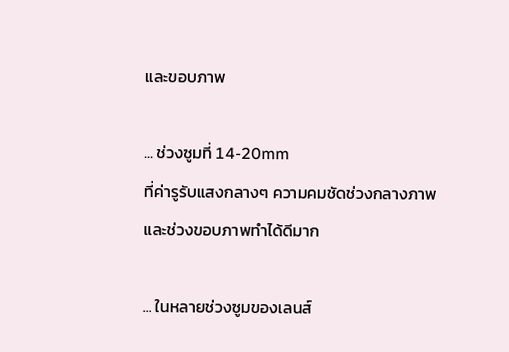และขอบภาพ

... ช่วงซูมที่ 14-20mm
ที่ค่ารูรับแสงกลางๆ ความคมชัดช่วงกลางภาพและช่วงขอบภาพทำได้ดีมาก

... ในหลายช่วงซูมของเลนส์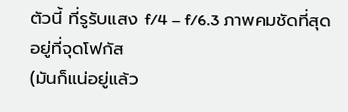ตัวนี้ ที่รูรับแสง f/4 – f/6.3 ภาพคมชัดที่สุดอยู่ที่จุดโฟกัส
(มันก็แน่อยู่แล้ว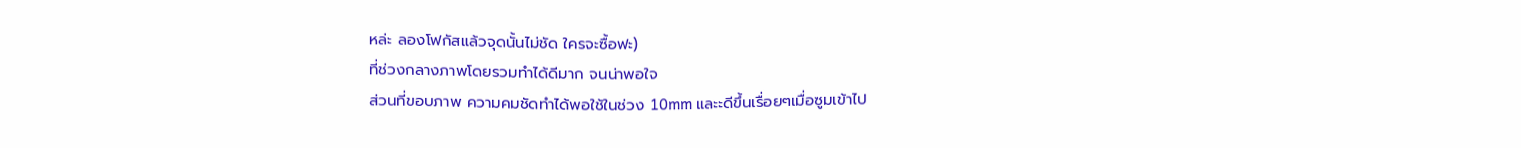หล่ะ ลองโฟกัสแล้วจุดนั้นไม่ชัด ใครจะซื้อฟะ)
ที่ช่วงกลางภาพโดยรวมทำได้ดีมาก จนน่าพอใจ
ส่วนที่ขอบภาพ ความคมชัดทำได้พอใช้ในช่วง 10mm และะดีขึ้นเรื่อยๆเมื่อซูมเข้าไป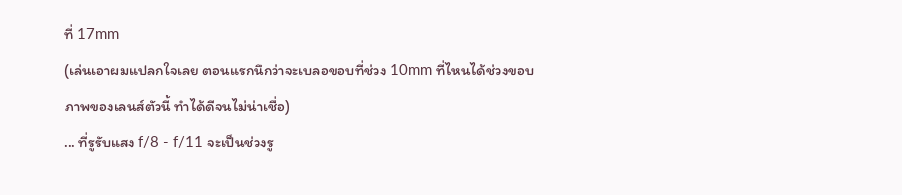ที่ 17mm
(เล่นเอาผมแปลกใจเลย ตอนแรกนึกว่าจะเบลอขอบที่ช่วง 10mm ที่ไหนได้ช่วงขอบภาพของเลนส์ตัวนี้ ทำได้ดีจนไม่น่าเชื่อ)
... ที่รูรับแสง f/8 - f/11 จะเป็นช่วงรู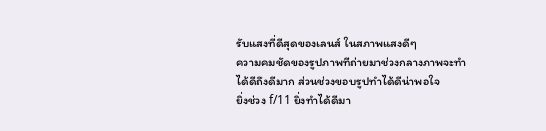รับแสงที่ดีสุดของเลนส์ ในสภาพแสงดีๆ
ความคมชัดของรูปภาพทีถ่ายมาช่วงกลางภาพจะทำได้ดีถึงดีมาก ส่วนช่วงขอบรูปทำได้ดีน่าพอใจ
ยิ่งช่วง f/11 ยิ่งทำได้ดีมา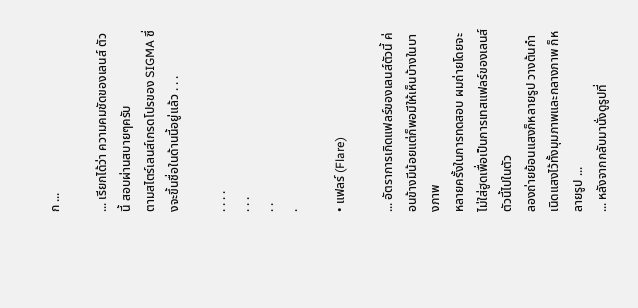ก ...

... เรียกได้ว่า ความคมชัดของเลนส์ ตัวนี้ สอบผ่านสบายๆครับ
ตามสไตร์เลนส์เกรดโปรของ SIGMA ซึ่งจะขึ้นชื่อในด้านนี้อยู่แล้ว . . .

. . . .
. . .
. .
.

• แฟลร์ (Flare)

... อัตราการเกิดแฟลร์ของเลนส์ตัวนี้ ค่อนข้างมีน้อยแต่ก็พอมีให้เห็นบ้างในบางภาพ
หลายครั้งในการทดสอบ ผมถ่ายโดยจะไม่ใส่ฮูดเพื่อเป็นการเทสแฟลร์ของเลนส์ตัวนี้ไปในตัว
ลองถ่ายย้อนแสงก็หลายรูป วางต้นกำเนิดแสงไว้ทั้งมุมภาพและกลางภาพ ก็หลายรูป ...
... หลังจากกลับมานั่งดูรูปที่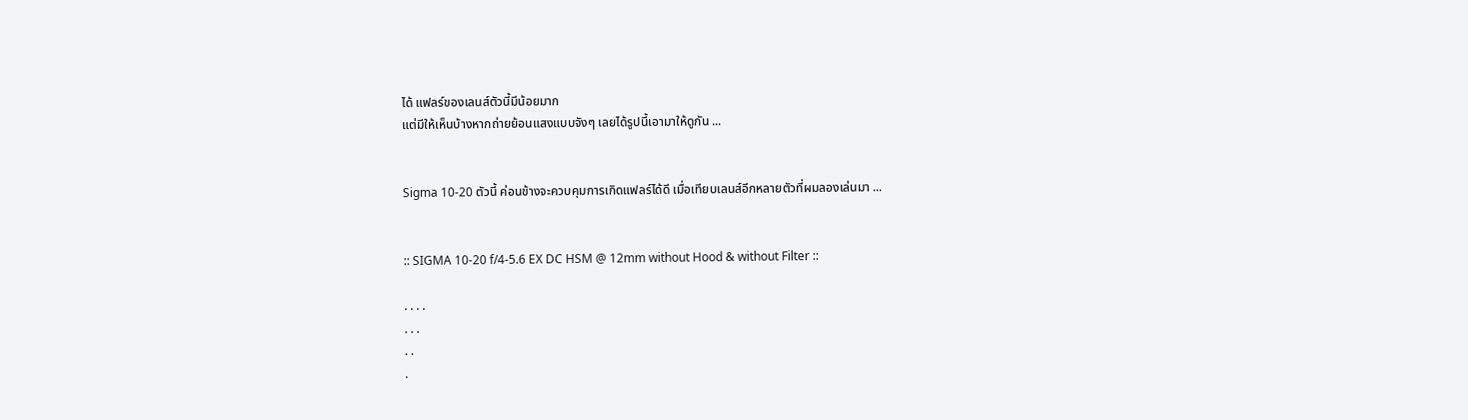ได้ แฟลร์ของเลนส์ตัวนี้มีน้อยมาก
แต่มีให้เห็นบ้างหากถ่ายย้อนแสงแบบจังๆ เลยได้รูปนี้เอามาให้ดูกัน ...


Sigma 10-20 ตัวนี้ ค่อนข้างจะควบคุมการเกิดแฟลร์ได้ดี เมื่อเทียบเลนส์อีกหลายตัวที่ผมลองเล่นมา ...


:: SIGMA 10-20 f/4-5.6 EX DC HSM @ 12mm without Hood & without Filter ::

. . . .
. . .
. .
.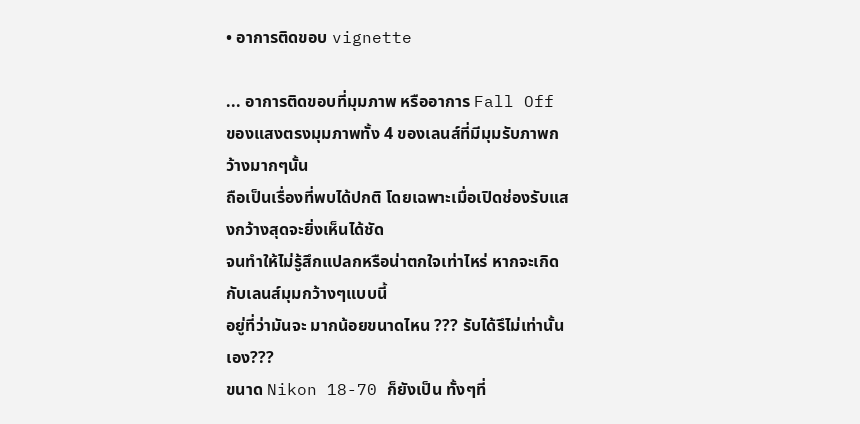• อาการติดขอบ vignette

... อาการติดขอบที่มุมภาพ หรืออาการ Fall Off ของแสงตรงมุมภาพทั้ง 4 ของเลนส์ที่มีมุมรับภาพกว้างมากๆนั้น
ถือเป็นเรื่องที่พบได้ปกติ โดยเฉพาะเมื่อเปิดช่องรับแสงกว้างสุดจะยิ่งเห็นได้ชัด
จนทำให้ไม่รู้สึกแปลกหรือน่าตกใจเท่าไหร่ หากจะเกิดกับเลนส์มุมกว้างๆแบบนี้
อยู่ที่ว่ามันจะ มากน้อยขนาดไหน ??? รับได้รึไม่เท่านั้นเอง???
ขนาด Nikon 18-70 ก็ยังเป็น ทั้งๆที่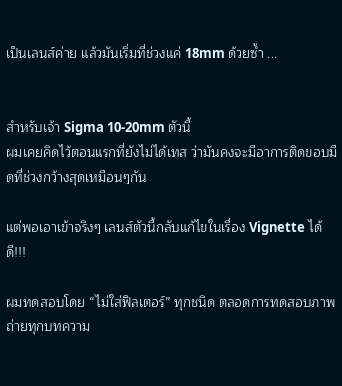เป็นเลนส์ค่าย แล้วมันเริ่มที่ช่วงแค่ 18mm ด้วยซ้ำ ...


สำหรับเจ้า Sigma 10-20mm ตัวนี้
ผมเคยคิดไว้ตอนแรกที่ยังไม่ได้เทส ว่ามันคงจะมีอาการติดขอบมืดที่ช่วงกว้างสุดเหมือนๆกัน

แต่พอเอาเข้าจริงๆ เลนส์ตัวนี้กลับแก้ไขในเรื่อง Vignette ได้ดี!!!

ผมทดสอบโดย “ไม่ใส่ฟิลเตอร์” ทุกชนิด ตลอดการทดสอบภาพถ่ายทุกบทความ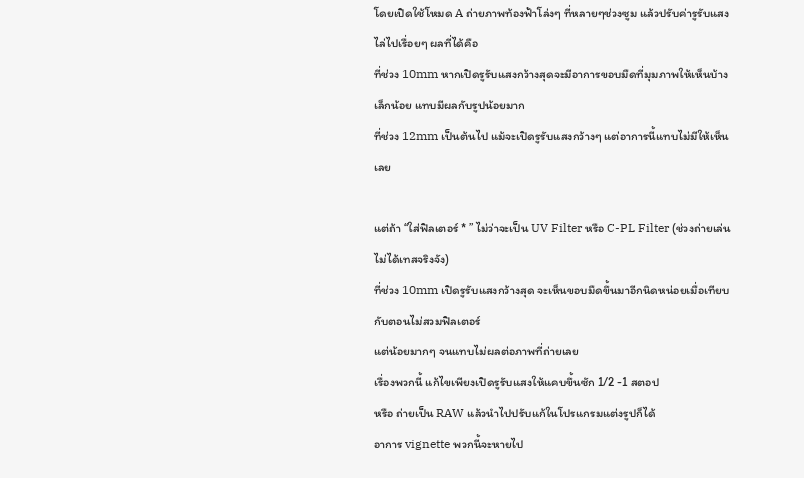โดยเปิดใช้โหมด A ถ่ายภาพท้องฟ้าโล่งๆ ที่หลายๆช่วงซูม แล้วปรับค่ารูรับแสงไล่ไปเรื่อยๆ ผลที่ได้คือ
ที่ช่วง 10mm หากเปิดรูรับแสงกว้างสุดจะมีอาการขอบมืดที่มุมภาพให้เห็นบ้างเล็กน้อย แทบมีผลกับรูปน้อยมาก
ที่ช่วง 12mm เป็นต้นไป แม้จะเปิดรูรับแสงกว้างๆ แต่อาการนี้แทบไม่มีให้เห็นเลย

แต่ถ้า “ใส่ฟิลเตอร์ * ” ไม่ว่าจะเป็น UV Filter หรือ C-PL Filter (ช่วงถ่ายเล่น ไม่ได้เทสจริงจัง)
ที่ช่วง 10mm เปิดรูรับแสงกว้างสุด จะเห็นขอบมืดขึ้นมาอีกนิดหน่อยเมื่อเทียบกับตอนไม่สวมฟิลเตอร์
แต่น้อยมากๆ จนแทบไม่ผลต่อภาพที่ถ่ายเลย
เรื่องพวกนี้ แก้ไขเพียงเปิดรูรับแสงให้แคบขึ้นซัก 1/2 -1 สตอป
หรือ ถ่ายเป็น RAW แล้วนำไปปรับแก้ในโปรแกรมแต่งรูปก็ได้
อาการ vignette พวกนี้จะหายไป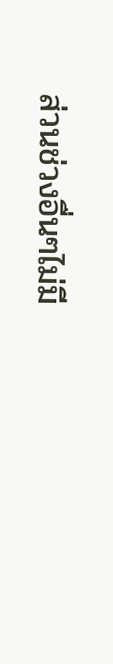ส่วนช่วงอื่นๆไม่มี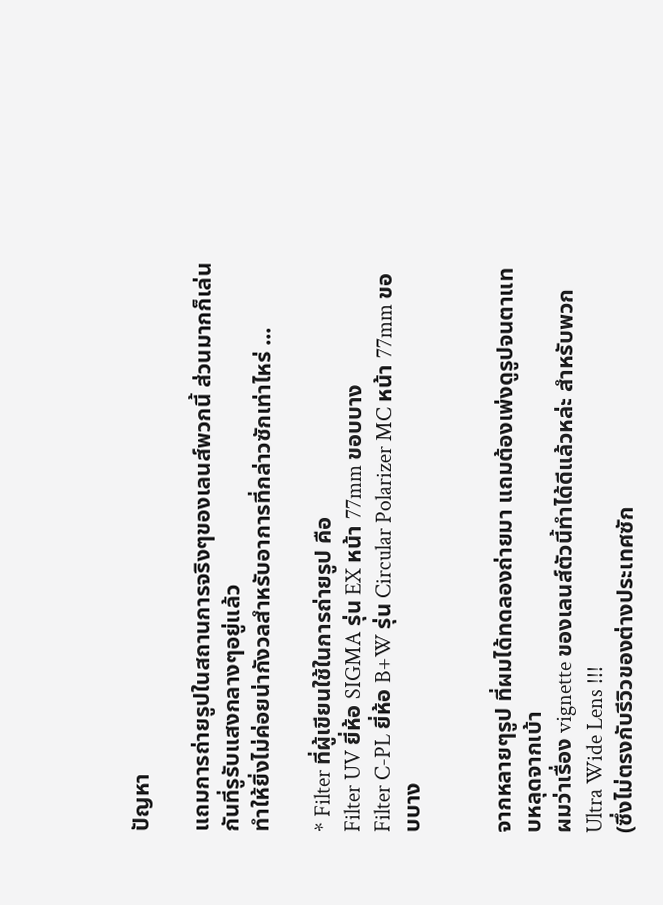ปัญหา

แถมการถ่ายรูปในสถานการจริงๆของเลนส์พวกนี้ ส่วนมากก็เล่นกันที่รูรับแสงกลางๆอยู่แล้ว
ทำให้ยิ่งไม่ค่อยน่ากังวลสำหรับอาการที่กล่าวซักเท่าไหร่ ...

* Filter ที่ผู้เขียนใช้ในการถ่ายรูป คือ
Filter UV ยี่ห้อ SIGMA รุ่น EX หน้า 77mm ขอบบาง
Filter C-PL ยี่ห้อ B+W รุ่น Circular Polarizer MC หน้า 77mm ขอบบาง


จากหลายๆรูป ที่ผมได้ทดลองถ่ายมา แถมต้องเพ่งดูรูปจนตาแทบหลุดจากเบ้า
ผมว่าเรื่อง vignette ของเลนส์ตัวนี้ทำได้ดีแล้วหล่ะ สำหรับพวก Ultra Wide Lens !!!
(ซึ่งไม่ตรงกับรีวิวของต่างประเทศซัก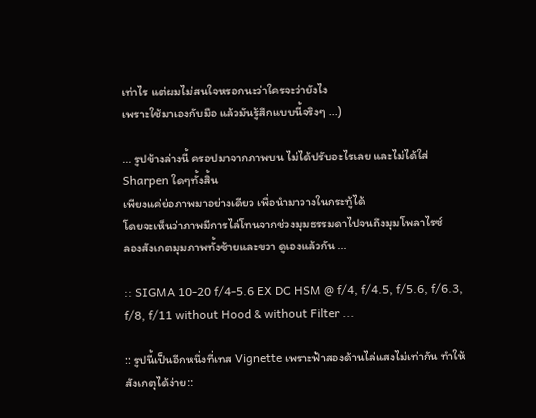เท่าไร แต่ผมไม่สนใจหรอกนะว่าใครจะว่ายังไง
เพราะใช้มาเองกับมือ แล้วมันรู้สึกแบบนี้จริงๆ ...)

... รูปข้างล่างนี้ ครอปมาจากภาพบน ไม่ได้ปรับอะไรเลย และไม่ได้ใส่ Sharpen ใดๆทั้งสิ้น
เพียงแค่ย่อภาพมาอย่างเดียว เพื่อนำมาวางในกระทู้ได้
โดยจะเห็นว่าภาพมีการไล่โทนจากช่วงมุมธรรมดาไปจนถึงมุมโพลาไรซ์
ลองสังเกตมุมภาพทั้งซ้ายและขวา ดูเองแล้วกัน ...

:: SIGMA 10-20 f/4-5.6 EX DC HSM @ f/4, f/4.5, f/5.6, f/6.3, f/8, f/11 without Hood & without Filter ...

:: รูปนี้เป็นอีกหนึ่งที่เทส Vignette เพราะฟ้าสองด้านไล่แสงไม่เท่ากัน ทำให้สังเกตุได้ง่าย::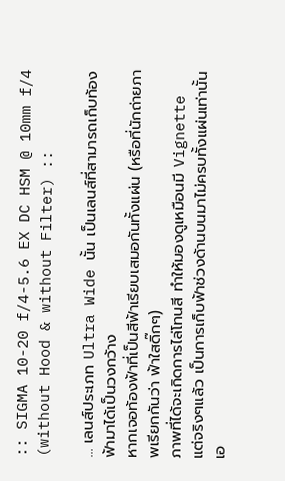:: SIGMA 10-20 f/4-5.6 EX DC HSM @ 10mm f/4 (without Hood & without Filter) ::

... เลนส์ประเภท Ultra Wide นั้น เป็นเลนส์ที่สามารถเก็บท้องฟ้ามาได้เป็นวงกว้าง
หากเจอท้องฟ้าที่เป็นสีฟ้าเรียบเสมอกันทั้งแผ่น (หรือที่นักถ่ายภาพเรียกกันว่า ฟ้าใสดิ๊กๆ)
ภาพที่ได้จะเกิดการไล่โทนสี ทำให้มองดูเหมือนมี Vignette
แต่จริงๆแล้ว เป็นการเก็บฟ้าช่วงด้านบนมาไม่ครบทั้งแผ่นเท่านั้นเอ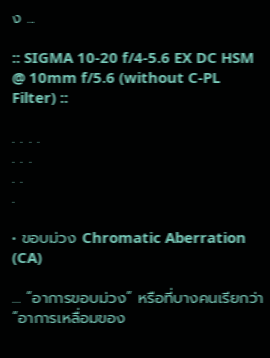ง ...

:: SIGMA 10-20 f/4-5.6 EX DC HSM @ 10mm f/5.6 (without C-PL Filter) ::

. . . .
. . .
. .
.

• ขอบม่วง Chromatic Aberration (CA)

... “อาการขอบม่วง” หรือที่บางคนเรียกว่า “อาการเหลื่อมของ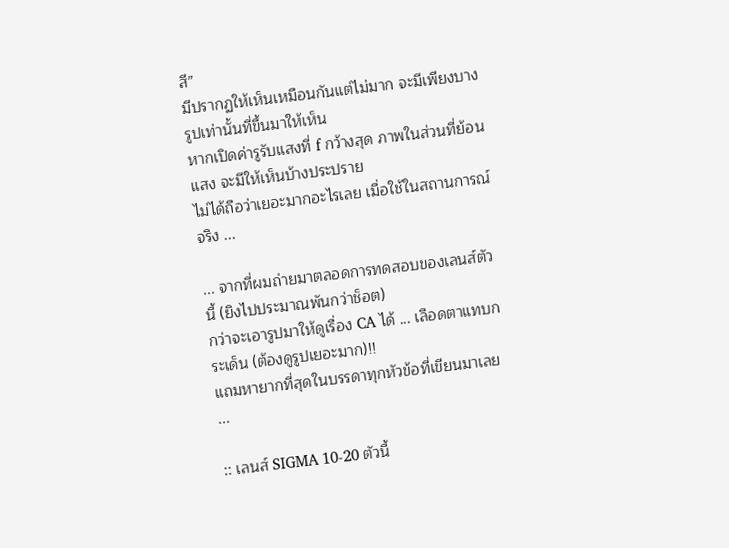สี”
มีปรากฏให้เห็นเหมือนกันแต่ไม่มาก จะมีเพียงบางรูปเท่านั้นที่ขึ้นมาให้เห็น
หากเปิดค่ารูรับแสงที่ f กว้างสุด ภาพในส่วนที่ย้อนแสง จะมีให้เห็นบ้างประปราย
ไม่ได้ถือว่าเยอะมากอะไรเลย เมื่อใช้ในสถานการณ์จริง ...

... จากที่ผมถ่ายมาตลอดการทดสอบของเลนส์ตัวนี้ (ยิงไปประมาณพันกว่าช็อต)
กว่าจะเอารูปมาให้ดูเรื่อง CA ได้ ... เลือดตาแทบกระเด็น (ต้องดูรูปเยอะมาก)!!
แถมหายากที่สุดในบรรดาทุกหัวข้อที่เขียนมาเลย ...

:: เลนส์ SIGMA 10-20 ตัวนี้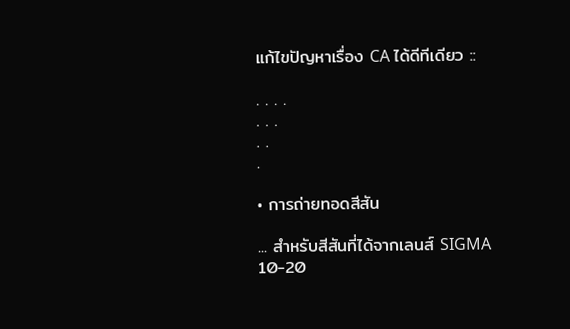แก้ไขปัญหาเรื่อง CA ได้ดีทีเดียว ::

. . . .
. . .
. .
.

• การถ่ายทอดสีสัน

... สำหรับสีสันที่ได้จากเลนส์ SIGMA 10-20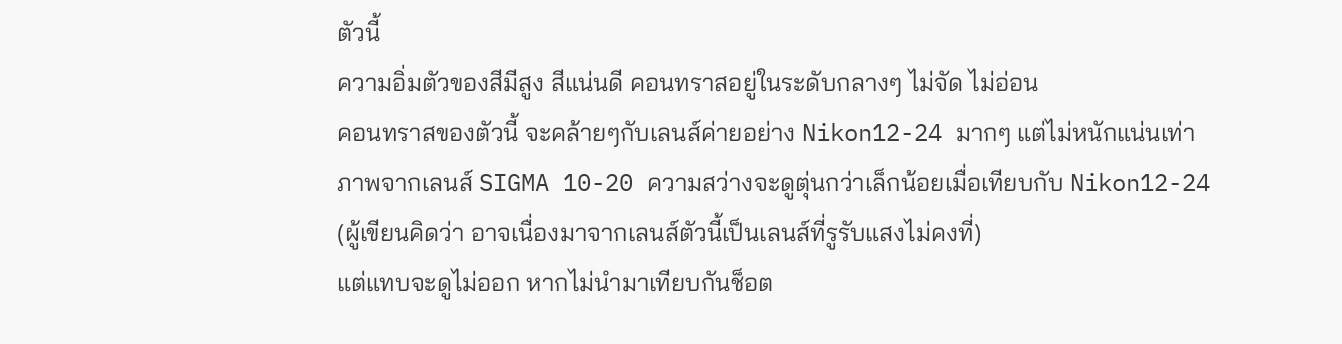ตัวนี้
ความอิ่มตัวของสีมีสูง สีแน่นดี คอนทราสอยู่ในระดับกลางๆ ไม่จัด ไม่อ่อน
คอนทราสของตัวนี้ จะคล้ายๆกับเลนส์ค่ายอย่าง Nikon12-24 มากๆ แต่ไม่หนักแน่นเท่า
ภาพจากเลนส์ SIGMA 10-20 ความสว่างจะดูตุ่นกว่าเล็กน้อยเมื่อเทียบกับ Nikon12-24
(ผู้เขียนคิดว่า อาจเนื่องมาจากเลนส์ตัวนี้เป็นเลนส์ที่รูรับแสงไม่คงที่)
แต่แทบจะดูไม่ออก หากไม่นำมาเทียบกันช็อต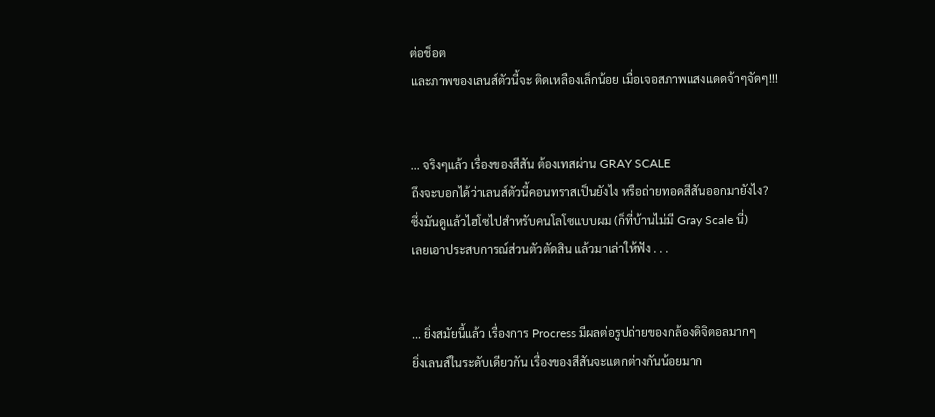ต่อช็อต
และภาพของเลนส์ตัวนี้จะ ติดเหลืองเล็กน้อย เมื่อเจอสภาพแสงแดดจ้าๆจัดๆ!!!


... จริงๆแล้ว เรื่องของสีสัน ต้องเทสผ่าน GRAY SCALE
ถึงจะบอกได้ว่าเลนส์ตัวนี้คอนทราสเป็นยังไง หรือถ่ายทอดสีสันออกมายังไง?
ซึ่งมันดูแล้วไฮโซไปสำหรับคนโลโซแบบผม (ก็ที่บ้านไม่มี Gray Scale นี่)
เลยเอาประสบการณ์ส่วนตัวตัดสิน แล้วมาเล่าให้ฟัง . . .


... ยิ่งสมัยนี้แล้ว เรื่องการ Procress มีผลต่อรูปถ่ายของกล้องดิจิตอลมากๆ
ยิ่งเลนส์ในระดับเดียวกัน เรื่องของสีสันจะแตกต่างกันน้อยมาก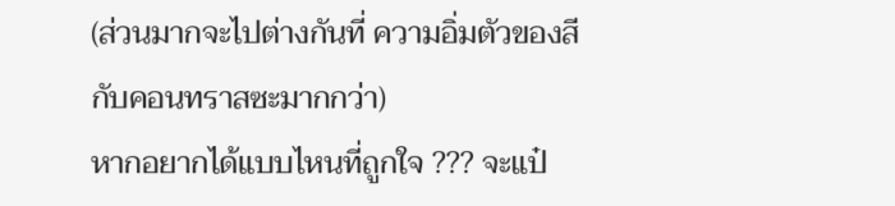(ส่วนมากจะไปต่างกันที่ ความอิ่มตัวของสี กับคอนทราสซะมากกว่า)
หากอยากได้แบบไหนที่ถูกใจ ??? จะแป๋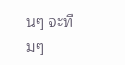นๆ จะทืมๆ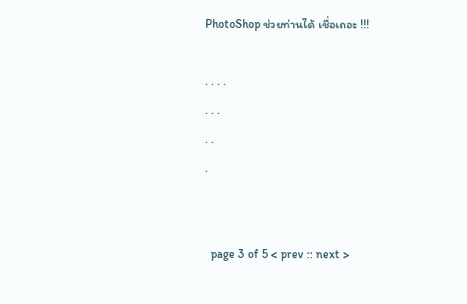PhotoShop ช่วยท่านได้ เชื่อเถอะ !!!

. . . .
. . .
. .
.


  page 3 of 5 < prev :: next >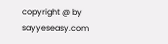copyright @ by sayyeseasy.com